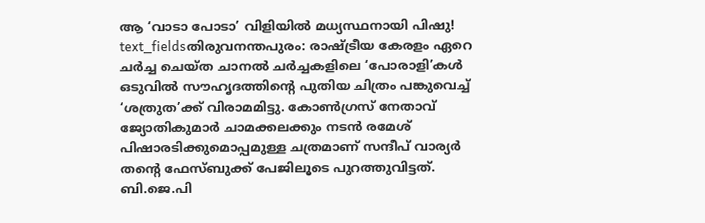ആ ‘വാടാ പോടാ’ വിളിയിൽ മധ്യസ്ഥനായി പിഷു!
text_fieldsതിരുവനന്തപുരം: രാഷ്ട്രീയ കേരളം ഏറെ ചർച്ച ചെയ്ത ചാനൽ ചർച്ചകളിലെ ‘പോരാളി’കൾ ഒടുവിൽ സൗഹൃദത്തിന്റെ പുതിയ ചിത്രം പങ്കുവെച്ച് ‘ശത്രുത’ക്ക് വിരാമമിട്ടു. കോൺഗ്രസ് നേതാവ് ജ്യോതികുമാർ ചാമക്കലക്കും നടൻ രമേശ് പിഷാരടിക്കുമൊപ്പമുള്ള ചത്രമാണ് സന്ദീപ് വാര്യർ തന്റെ ഫേസ്ബുക്ക് പേജിലൂടെ പുറത്തുവിട്ടത്.
ബി.ജെ.പി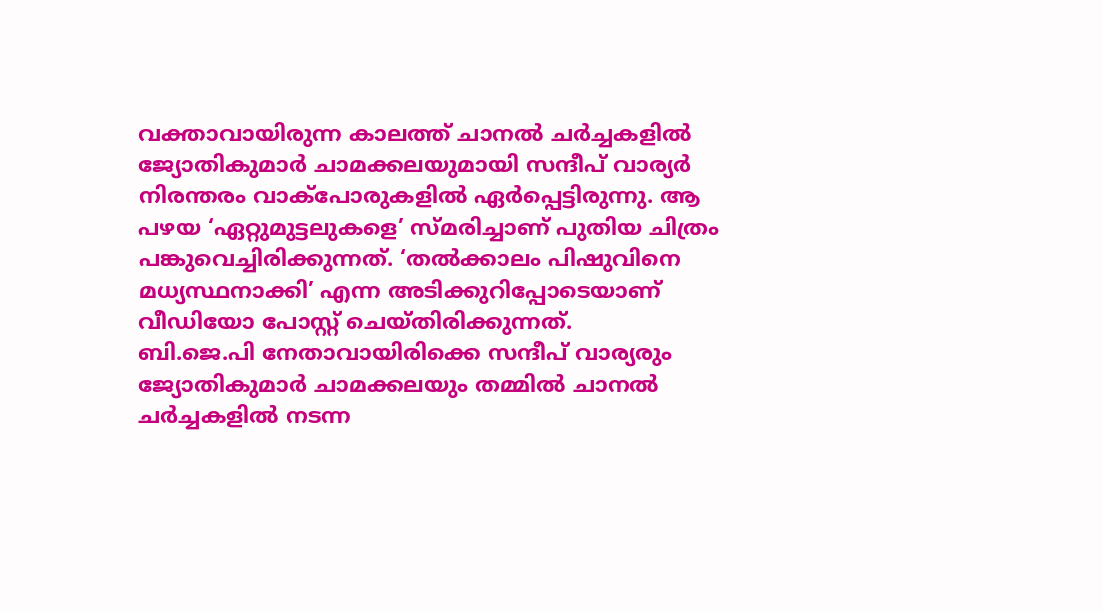വക്താവായിരുന്ന കാലത്ത് ചാനൽ ചർച്ചകളിൽ ജ്യോതികുമാർ ചാമക്കലയുമായി സന്ദീപ് വാര്യർ നിരന്തരം വാക്പോരുകളിൽ ഏർപ്പെട്ടിരുന്നു. ആ പഴയ ‘ഏറ്റുമുട്ടലുകളെ’ സ്മരിച്ചാണ് പുതിയ ചിത്രം പങ്കുവെച്ചിരിക്കുന്നത്. ‘തൽക്കാലം പിഷുവിനെ മധ്യസ്ഥനാക്കി’ എന്ന അടിക്കുറിപ്പോടെയാണ് വീഡിയോ പോസ്റ്റ് ചെയ്തിരിക്കുന്നത്.
ബി.ജെ.പി നേതാവായിരിക്കെ സന്ദീപ് വാര്യരും ജ്യോതികുമാർ ചാമക്കലയും തമ്മിൽ ചാനൽ ചർച്ചകളിൽ നടന്ന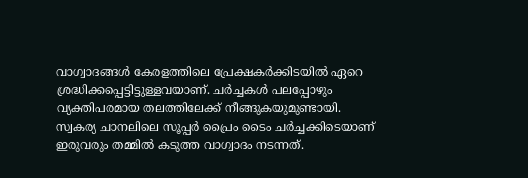വാഗ്വാദങ്ങൾ കേരളത്തിലെ പ്രേക്ഷകർക്കിടയിൽ ഏറെ ശ്രദ്ധിക്കപ്പെട്ടിട്ടുള്ളവയാണ്. ചർച്ചകൾ പലപ്പോഴും വ്യക്തിപരമായ തലത്തിലേക്ക് നീങ്ങുകയുമുണ്ടായി.
സ്വകര്യ ചാനലിലെ സൂപ്പർ പ്രൈം ടൈം ചർച്ചക്കിടെയാണ് ഇരുവരും തമ്മിൽ കടുത്ത വാഗ്വാദം നടന്നത്.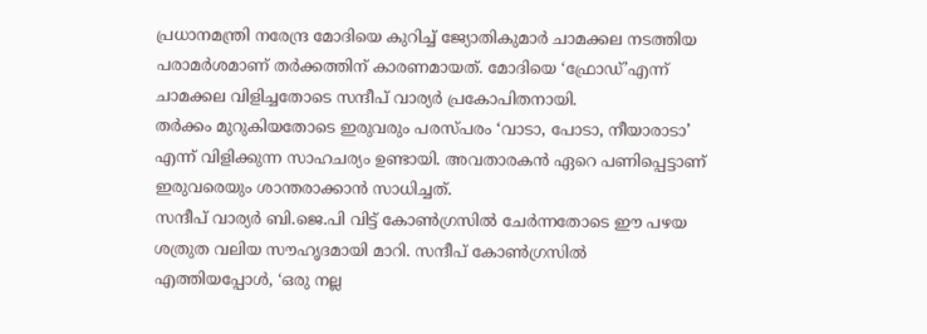പ്രധാനമന്ത്രി നരേന്ദ്ര മോദിയെ കുറിച്ച് ജ്യോതികുമാർ ചാമക്കല നടത്തിയ പരാമർശമാണ് തർക്കത്തിന് കാരണമായത്. മോദിയെ ‘ഫ്രോഡ്’എന്ന് ചാമക്കല വിളിച്ചതോടെ സന്ദീപ് വാര്യർ പ്രകോപിതനായി.
തർക്കം മുറുകിയതോടെ ഇരുവരും പരസ്പരം ‘വാടാ, പോടാ, നീയാരാടാ’ എന്ന് വിളിക്കുന്ന സാഹചര്യം ഉണ്ടായി. അവതാരകൻ ഏറെ പണിപ്പെട്ടാണ് ഇരുവരെയും ശാന്തരാക്കാൻ സാധിച്ചത്.
സന്ദീപ് വാര്യർ ബി.ജെ.പി വിട്ട് കോൺഗ്രസിൽ ചേർന്നതോടെ ഈ പഴയ ശത്രുത വലിയ സൗഹൃദമായി മാറി. സന്ദീപ് കോൺഗ്രസിൽ എത്തിയപ്പോൾ, ‘ഒരു നല്ല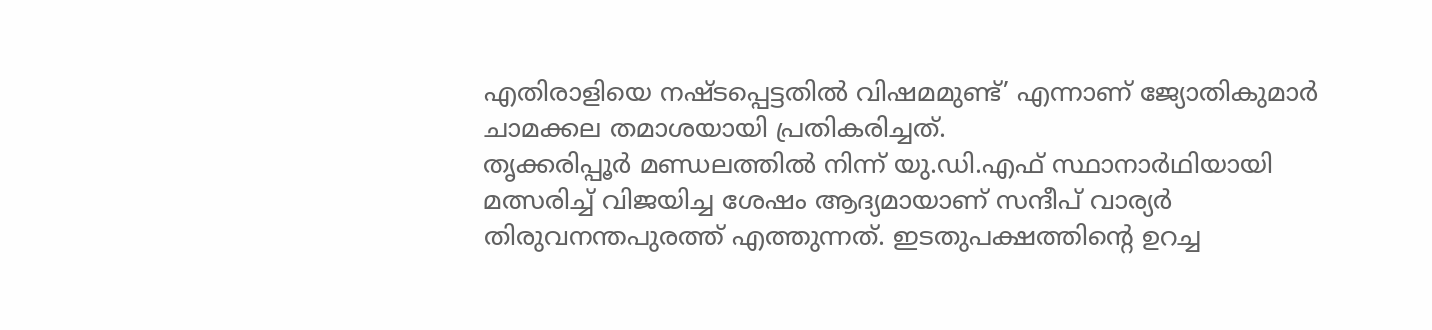എതിരാളിയെ നഷ്ടപ്പെട്ടതിൽ വിഷമമുണ്ട്’ എന്നാണ് ജ്യോതികുമാർ ചാമക്കല തമാശയായി പ്രതികരിച്ചത്.
തൃക്കരിപ്പൂർ മണ്ഡലത്തിൽ നിന്ന് യു.ഡി.എഫ് സ്ഥാനാർഥിയായി മത്സരിച്ച് വിജയിച്ച ശേഷം ആദ്യമായാണ് സന്ദീപ് വാര്യർ തിരുവനന്തപുരത്ത് എത്തുന്നത്. ഇടതുപക്ഷത്തിന്റെ ഉറച്ച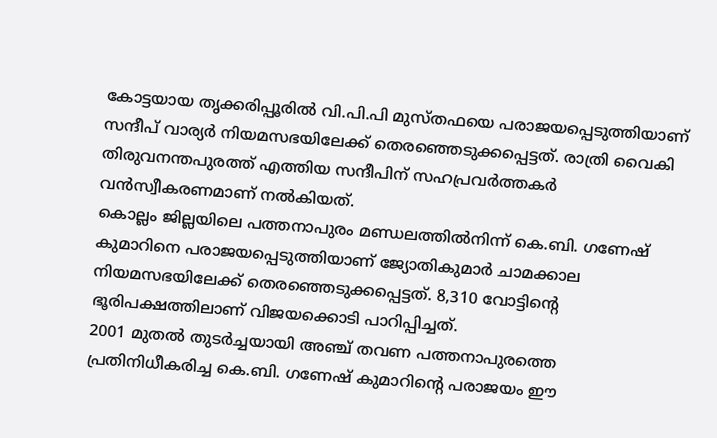കോട്ടയായ തൃക്കരിപ്പൂരിൽ വി.പി.പി മുസ്തഫയെ പരാജയപ്പെടുത്തിയാണ് സന്ദീപ് വാര്യർ നിയമസഭയിലേക്ക് തെരഞ്ഞെടുക്കപ്പെട്ടത്. രാത്രി വൈകി തിരുവനന്തപുരത്ത് എത്തിയ സന്ദീപിന് സഹപ്രവർത്തകർ വൻസ്വീകരണമാണ് നൽകിയത്.
കൊല്ലം ജില്ലയിലെ പത്തനാപുരം മണ്ഡലത്തിൽനിന്ന് കെ.ബി. ഗണേഷ് കുമാറിനെ പരാജയപ്പെടുത്തിയാണ് ജ്യോതികുമാർ ചാമക്കാല നിയമസഭയിലേക്ക് തെരഞ്ഞെടുക്കപ്പെട്ടത്. 8,310 വോട്ടിന്റെ ഭൂരിപക്ഷത്തിലാണ് വിജയക്കൊടി പാറിപ്പിച്ചത്.
2001 മുതൽ തുടർച്ചയായി അഞ്ച് തവണ പത്തനാപുരത്തെ പ്രതിനിധീകരിച്ച കെ.ബി. ഗണേഷ് കുമാറിന്റെ പരാജയം ഈ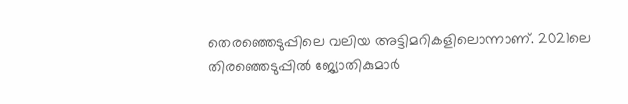തെരഞ്ഞെടുപ്പിലെ വലിയ അട്ടിമറികളിലൊന്നാണ്. 2021ലെ തിരഞ്ഞെടുപ്പിൽ ജ്യോതികുമാർ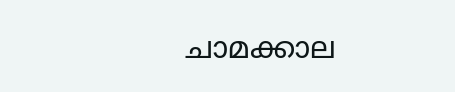ചാമക്കാല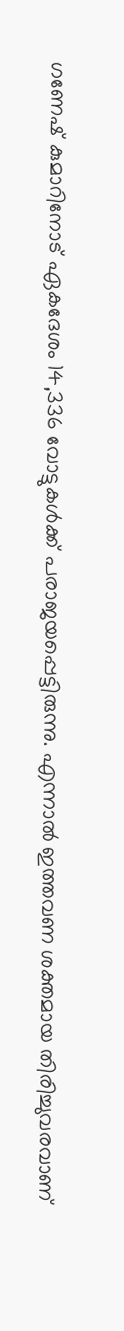ഗണേഷ് കുമാറിനോട് ഏകദേശം 14,336 വോട്ടുകൾക്ക് പരാജയപ്പെട്ടിരുന്നു. എന്നാൽ ഇത്തവണ ശക്തമായ തിരിച്ചുവരവാണ്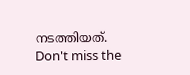നടത്തിയത്.
Don't miss the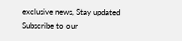exclusive news, Stay updated
Subscribe to our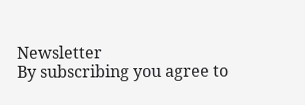Newsletter
By subscribing you agree to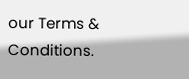our Terms & Conditions.